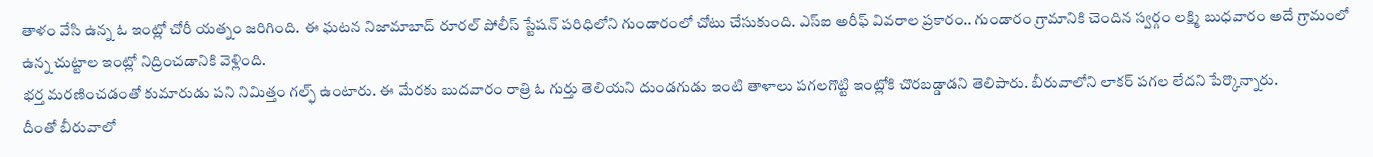తాళం వేసి ఉన్న ఓ ఇంట్లో చోరీ యత్నం జరిగింది. ఈ ఘటన నిజామాబాద్ రూరల్ పోలీస్ స్టేషన్ పరిధిలోని గుండారంలో చోటు చేసుకుంది. ఎస్ఐ అరీఫ్ వివరాల ప్రకారం.. గుండారం గ్రామానికి చెందిన స్వర్గం లక్ష్మి బుధవారం అదే గ్రామంలో ఉన్న చుట్టాల ఇంట్లో నిద్రించడానికి వెళ్లింది.
భర్త మరణించడంతో కుమారుడు పని నిమిత్తం గల్ఫ్ ఉంటారు. ఈ మేరకు బుదవారం రాత్రి ఓ గుర్తు తెలియని దుండగుడు ఇంటి తాళాలు పగలగొట్టి ఇంట్లోకి చొరబడ్డాడని తెలిపారు. బీరువాలోని లాకర్ పగల లేదని పేర్కొన్నారు.
దీంతో బీరువాలో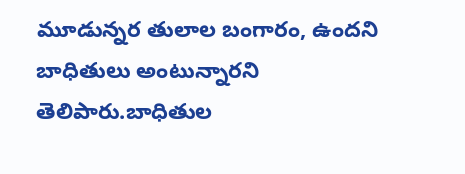మూడున్నర తులాల బంగారం, ఉందని బాధితులు అంటున్నారని తెలిపారు.బాధితుల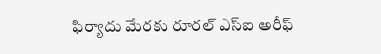ఫిర్యాదు మేరకు రూరల్ ఎస్ఐ అరీఫ్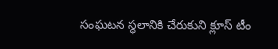సంఘటన స్థలానికి చేరుకుని క్లూస్ టీం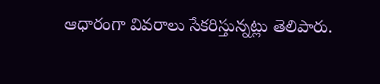ఆధారంగా వివరాలు సేకరిస్తున్నట్లు తెలిపారు.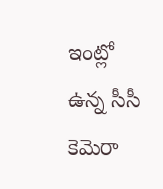ఇంట్లో ఉన్న సీసీ కెమెరా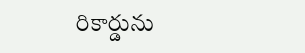రికార్డును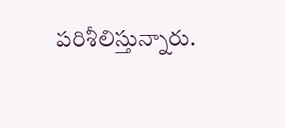పరిశీలిస్తున్నారు.